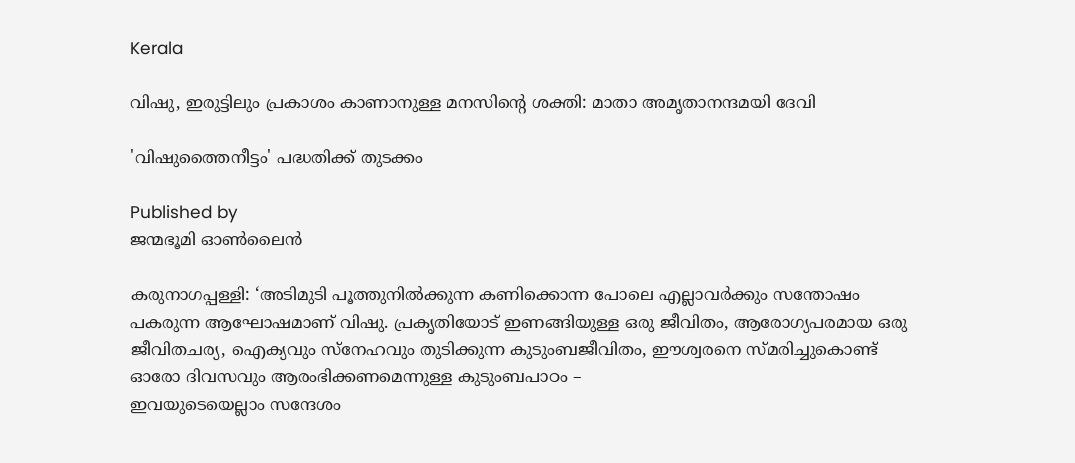Kerala

വിഷു, ഇരുട്ടിലും പ്രകാശം കാണാനുള്ള മനസിന്റെ ശക്തി: മാതാ അമൃതാനന്ദമയി ദേവി

'വിഷുത്തൈനീട്ടം' പദ്ധതിക്ക് തുടക്കം

Published by
ജന്മഭൂമി ഓണ്‍ലൈന്‍

കരുനാഗപ്പള്ളി: ‘അടിമുടി പൂത്തുനില്‍ക്കുന്ന കണിക്കൊന്ന പോലെ എല്ലാവര്‍ക്കും സന്തോഷം പകരുന്ന ആഘോഷമാണ് വിഷു. പ്രകൃതിയോട് ഇണങ്ങിയുള്ള ഒരു ജീവിതം, ആരോഗ്യപരമായ ഒരു ജീവിതചര്യ, ഐക്യവും സ്‌നേഹവും തുടിക്കുന്ന കുടുംബജീവിതം, ഈശ്വരനെ സ്മരിച്ചുകൊണ്ട് ഓരോ ദിവസവും ആരംഭിക്കണമെന്നുള്ള കുടുംബപാഠം –
ഇവയുടെയെല്ലാം സന്ദേശം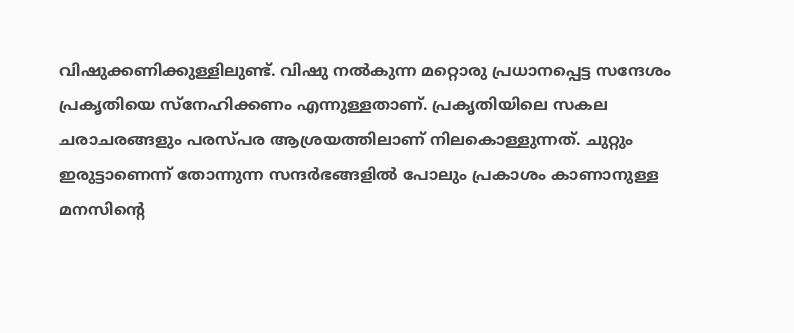വിഷുക്കണിക്കുള്ളിലുണ്ട്. വിഷു നല്‍കുന്ന മറ്റൊരു പ്രധാനപ്പെട്ട സന്ദേശം പ്രകൃതിയെ സ്‌നേഹിക്കണം എന്നുള്ളതാണ്. പ്രകൃതിയിലെ സകല ചരാചരങ്ങളും പരസ്പര ആശ്രയത്തിലാണ് നിലകൊള്ളുന്നത്. ചുറ്റും ഇരുട്ടാണെന്ന് തോന്നുന്ന സന്ദര്‍ഭങ്ങളില്‍ പോലും പ്രകാശം കാണാനുള്ള മനസിന്റെ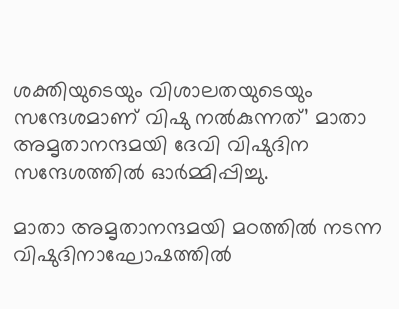ശക്തിയുടെയും വിശാലതയുടെയും സന്ദേശമാണ് വിഷു നല്‍കുന്നത്’ മാതാ അമൃതാനന്ദമയി ദേവി വിഷുദിന സന്ദേശത്തില്‍ ഓര്‍മ്മിപ്പിച്ചു.

മാതാ അമൃതാനന്ദമയി മഠത്തില്‍ നടന്ന വിഷുദിനാഘോഷത്തില്‍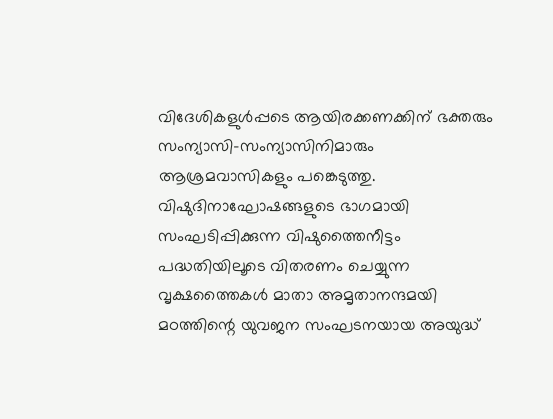വിദേശികളുള്‍പ്പടെ ആയിരക്കണക്കിന് ഭക്തരും സംന്യാസി-സംന്യാസിനിമാരും ആശ്രമവാസികളും പങ്കെടുത്തു. വിഷുദിനാഘോഷങ്ങളുടെ ഭാഗമായി സംഘടിപ്പിക്കുന്ന വിഷുത്തൈനീട്ടം പദ്ധതിയിലൂടെ വിതരണം ചെയ്യുന്ന വൃക്ഷത്തൈകള്‍ മാതാ അമൃതാനന്ദമയി മഠത്തിന്റെ യുവജന സംഘടനയായ അയുദ്ധ്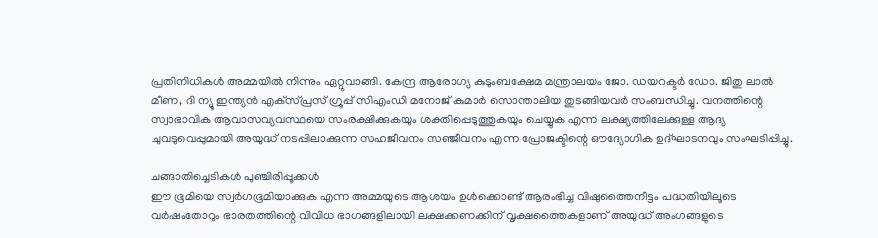പ്രതിനിധികള്‍ അമ്മയില്‍ നിന്നും ഏറ്റുവാങ്ങി. കേന്ദ്ര ആരോഗ്യ കുടുംബക്ഷേമ മന്ത്രാലയം ജോ. ഡയറക്ടര്‍ ഡോ. ജിതു ലാല്‍ മീണ, ദി ന്യൂ ഇന്ത്യന്‍ എക്‌സ്പ്രസ് ഗ്രൂപ്പ് സിഎംഡി മനോജ് കുമാര്‍ സൊന്താലിയ തുടങ്ങിയവര്‍ സംബന്ധിച്ചു. വനത്തിന്റെ സ്വാഭാവിക ആവാസവ്യവസ്ഥയെ സംരക്ഷിക്കുകയും ശക്തിപ്പെടുത്തുകയും ചെയ്യുക എന്ന ലക്ഷ്യത്തിലേക്കുള്ള ആദ്യ ചുവടുവെപ്പുമായി അയുദ്ധ് നടപ്പിലാക്കുന്ന സഹജീവനം സഞ്ജീവനം എന്ന പ്രോജക്ടിന്റെ ഔദ്യോഗിക ഉദ്ഘാടനവും സംഘടിപ്പിച്ചു.

ചങ്ങാതിച്ചെടികള്‍ പുഞ്ചിരിപ്പൂക്കള്‍
ഈ ഭൂമിയെ സ്വര്‍ഗഭൂമിയാക്കുക എന്ന അമ്മയുടെ ആശയം ഉള്‍ക്കൊണ്ട് ആരംഭിച്ച വിഷുത്തൈനീട്ടം പദ്ധതിയിലൂടെ വര്‍ഷംതോറും ഭാരതത്തിന്റെ വിവിധ ഭാഗങ്ങളിലായി ലക്ഷക്കണക്കിന് വൃക്ഷത്തൈകളാണ് അയുദ്ധ് അംഗങ്ങളുടെ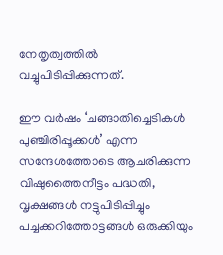നേതൃത്വത്തില്‍ വച്ചുപിടിപ്പിക്കുന്നത്.

ഈ വര്‍ഷം ‘ചങ്ങാതിച്ചെടികള്‍ പുഞ്ചിരിപ്പൂക്കള്‍’ എന്ന സന്ദേശത്തോടെ ആചരിക്കുന്ന വിഷുത്തൈനീട്ടം പദ്ധതി, വൃക്ഷങ്ങള്‍ നട്ടുപിടിപ്പിച്ചും പച്ചക്കറിത്തോട്ടങ്ങള്‍ ഒരുക്കിയും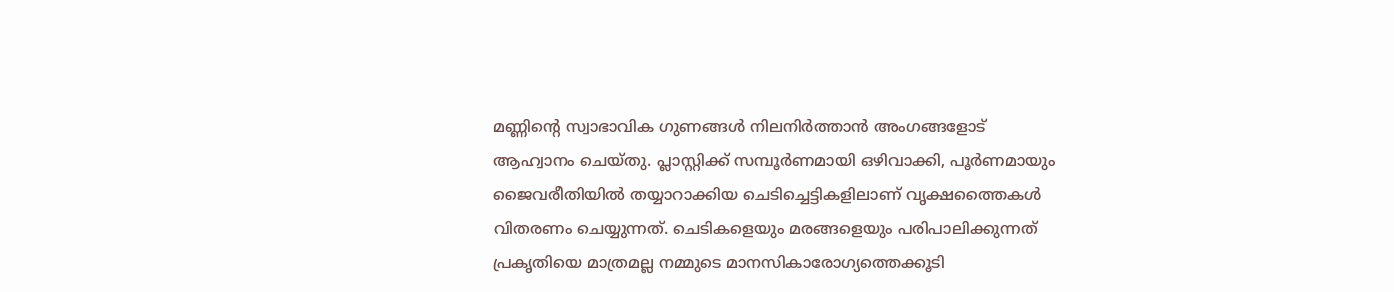മണ്ണിന്റെ സ്വാഭാവിക ഗുണങ്ങള്‍ നിലനിര്‍ത്താന്‍ അംഗങ്ങളോട് ആഹ്വാനം ചെയ്തു. പ്ലാസ്റ്റിക്ക് സമ്പൂര്‍ണമായി ഒഴിവാക്കി, പൂര്‍ണമായും ജൈവരീതിയില്‍ തയ്യാറാക്കിയ ചെടിച്ചെട്ടികളിലാണ് വൃക്ഷത്തൈകള്‍ വിതരണം ചെയ്യുന്നത്. ചെടികളെയും മരങ്ങളെയും പരിപാലിക്കുന്നത് പ്രകൃതിയെ മാത്രമല്ല നമ്മുടെ മാനസികാരോഗ്യത്തെക്കൂടി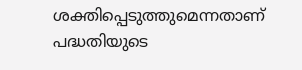ശക്തിപ്പെടുത്തുമെന്നതാണ് പദ്ധതിയുടെ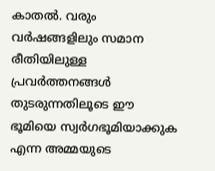കാതല്‍. വരും വര്‍ഷങ്ങളിലും സമാന രീതിയിലുള്ള പ്രവര്‍ത്തനങ്ങള്‍ തുടരുന്നതിലൂടെ ഈ ഭൂമിയെ സ്വര്‍ഗഭൂമിയാക്കുക എന്ന അമ്മയുടെ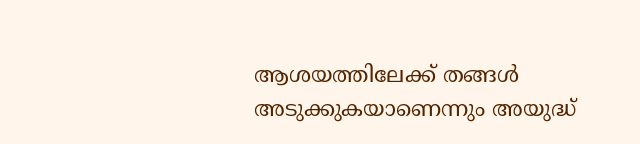ആശയത്തിലേക്ക് തങ്ങള്‍ അടുക്കുകയാണെന്നും അയുദ്ധ്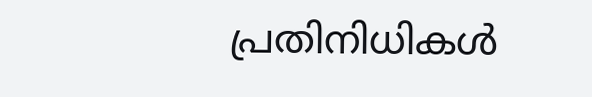പ്രതിനിധികള്‍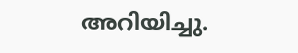അറിയിച്ചു.